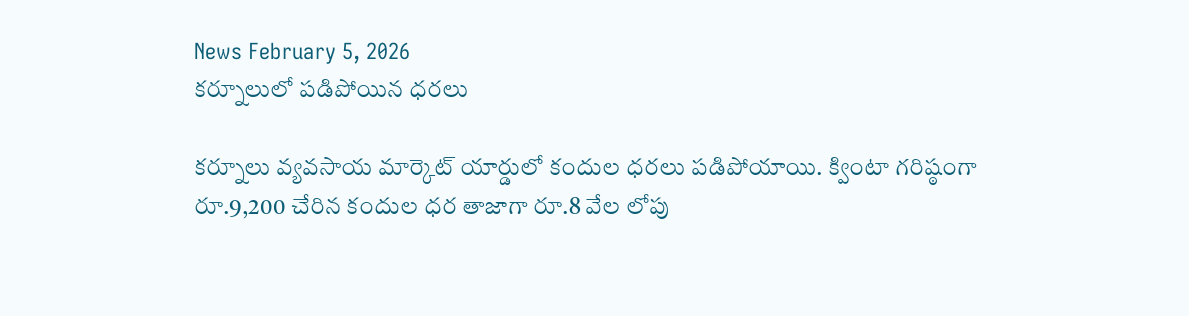News February 5, 2026
కర్నూలులో పడిపోయిన ధరలు

కర్నూలు వ్యవసాయ మార్కెట్ యార్డులో కందుల ధరలు పడిపోయాయి. క్వింటా గరిష్ఠంగా రూ.9,200 చేరిన కందుల ధర తాజాగా రూ.8 వేల లోపు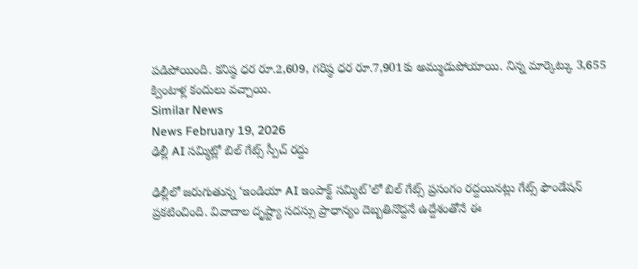పడిపోయింది. కనిష్ఠ ధర రూ.2,609, గరిష్ఠ ధర రూ.7,901కు అమ్ముడుపోయాయి. నిన్న మార్కెట్కు 3,655 క్వింటాళ్ల కందులు వచ్చాయి.
Similar News
News February 19, 2026
ఢిల్లీ AI సమ్మిట్లో బిల్ గేట్స్ స్పీచ్ రద్దు

ఢిల్లీలో జరుగుతున్న ‘ఇండియా AI ఇంపాక్ట్ సమ్మిట్’లో బిల్ గేట్స్ ప్రసంగం రద్దయినట్లు గేట్స్ ఫౌండేషన్ ప్రకటించింది. వివాదాల దృష్ట్యా సదస్సు ప్రాధాన్యం దెబ్బతినొద్దనే ఉద్దేశంతోనే ఈ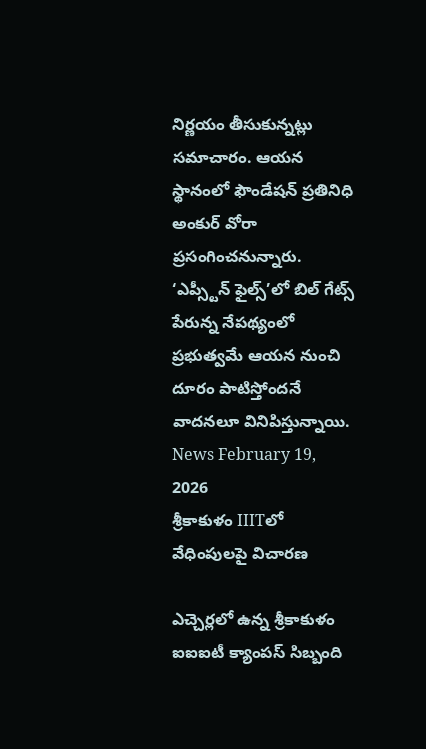నిర్ణయం తీసుకున్నట్లు సమాచారం. ఆయన స్థానంలో ఫౌండేషన్ ప్రతినిధి అంకుర్ వోరా ప్రసంగించనున్నారు. ‘ఎప్స్టీన్ ఫైల్స్’లో బిల్ గేట్స్ పేరున్న నేపథ్యంలో ప్రభుత్వమే ఆయన నుంచి దూరం పాటిస్తోందనే వాదనలూ వినిపిస్తున్నాయి.
News February 19, 2026
శ్రీకాకుళం IIITలో వేధింపులపై విచారణ

ఎచ్చెర్లలో ఉన్న శ్రీకాకుళం ఐఐఐటీ క్యాంపస్ సిబ్బంది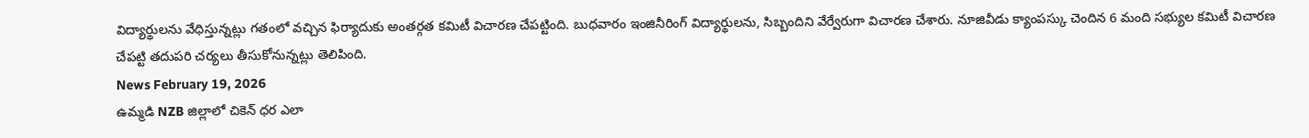విద్యార్థులను వేధిస్తున్నట్లు గతంలో వచ్చిన ఫిర్యాదుకు అంతర్గత కమిటీ విచారణ చేపట్టింది. బుధవారం ఇంజినీరింగ్ విద్యార్థులను, సిబ్బందిని వేర్వేరుగా విచారణ చేశారు. నూజివీడు క్యాంపస్కు చెందిన 6 మంది సభ్యుల కమిటీ విచారణ చేపట్టి తదుపరి చర్యలు తీసుకోనున్నట్లు తెలిపింది.
News February 19, 2026
ఉమ్మడి NZB జిల్లాలో చికెన్ ధర ఎలా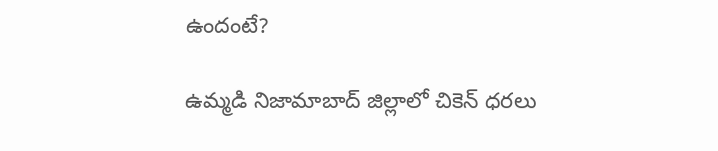ఉందంటే?

ఉమ్మడి నిజామాబాద్ జిల్లాలో చికెన్ ధరలు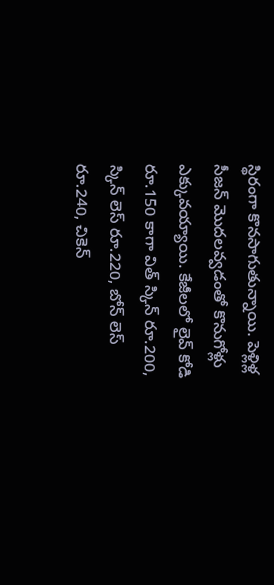స్థిరంగా కొనసాగుతున్నాయి. పెళ్లిళ్ల సీజన్ మొదలవ్వడంతో కొనుగోళ్లు ఎక్కువయ్యాయి. కేజీలలో లైవ్ కోడి రూ.150 కాగా విత్ స్కిన్ రూ.200, స్కిన్ లెస్ రూ.220, బోన్ లెస్ రూ.240, చికెన్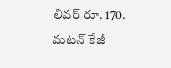లివర్ రూ. 170. మటన్ కేజీ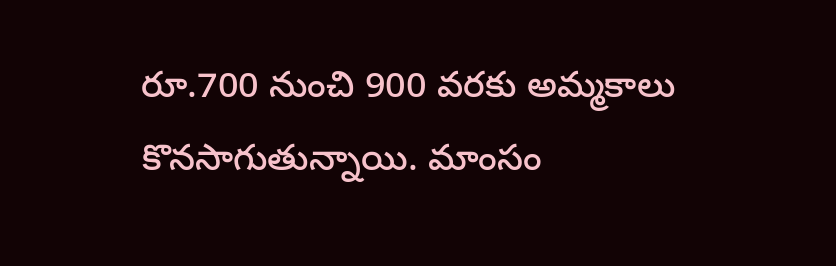రూ.700 నుంచి 900 వరకు అమ్మకాలు కొనసాగుతున్నాయి. మాంసం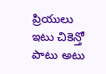ప్రియులు ఇటు చికెన్తో పాటు అటు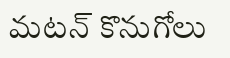మటన్ కొనుగోలు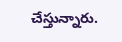చేస్తున్నారు.